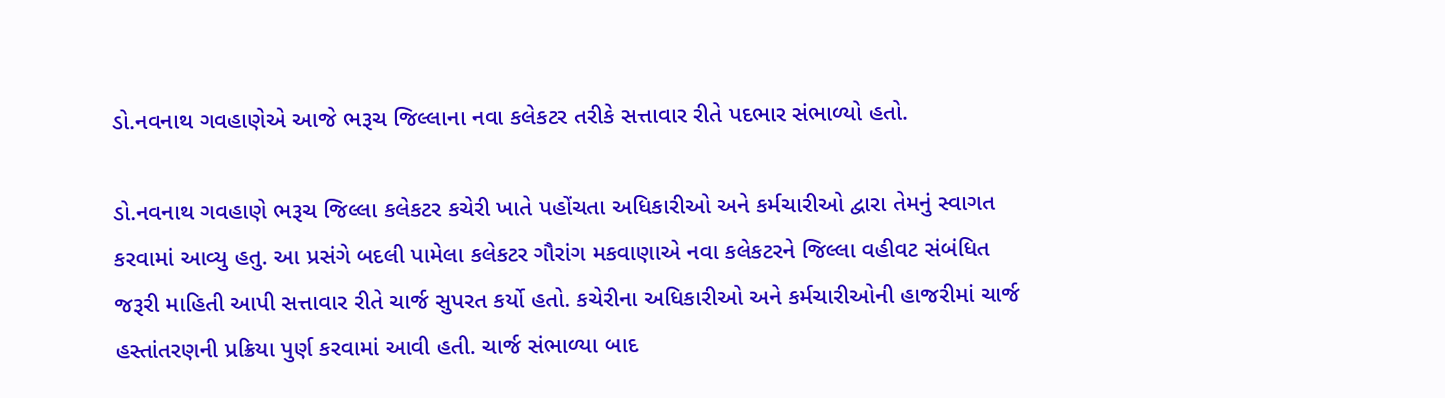ડો.નવનાથ ગવહાણેએ આજે ભરૂચ જિલ્લાના નવા કલેકટર તરીકે સત્તાવાર રીતે પદભાર સંભાળ્યો હતો.

ડો.નવનાથ ગવહાણે ભરૂચ જિલ્લા કલેકટર કચેરી ખાતે પહોંચતા અધિકારીઓ અને કર્મચારીઓ દ્વારા તેમનું સ્વાગત કરવામાં આવ્યુ હતુ. આ પ્રસંગે બદલી પામેલા કલેકટર ગૌરાંગ મકવાણાએ નવા કલેકટરને જિલ્લા વહીવટ સંબંધિત જરૂરી માહિતી આપી સત્તાવાર રીતે ચાર્જ સુપરત કર્યો હતો. કચેરીના અધિકારીઓ અને કર્મચારીઓની હાજરીમાં ચાર્જ હસ્તાંતરણની પ્રક્રિયા પુર્ણ કરવામાં આવી હતી. ચાર્જ સંભાળ્યા બાદ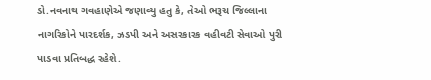ડો.નવનાથ ગવહાણેએ જણાવ્યુ હતુ કે, તેઓ ભરૂચ જિલ્લાના નાગરિકોને પારદર્શક, ઝડપી અને અસરકારક વહીવટી સેવાઓ પુરી પાડવા પ્રતિબદ્ધ રહેશે.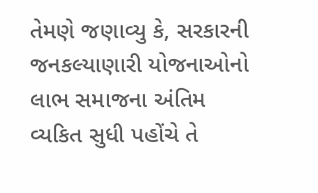તેમણે જણાવ્યુ કે, સરકારની જનકલ્યાણારી યોજનાઓનો લાભ સમાજના અંતિમ વ્યકિત સુધી પહોંચે તે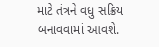માટે તંત્રને વધુ સક્રિય બનાવવામાં આવશે.